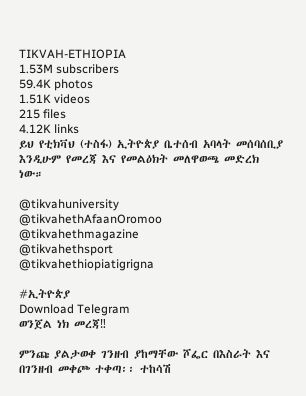TIKVAH-ETHIOPIA
1.53M subscribers
59.4K photos
1.51K videos
215 files
4.12K links
ይህ የቲክቫህ (ተስፋ) ኢትዮጵያ ቤተሰብ አባላት መሰባሰቢያ እንዲሁም የመረጃ እና የመልዕክት መለዋወጫ መድረክ ነው።

@tikvahuniversity
@tikvahethAfaanOromoo
@tikvahethmagazine
@tikvahethsport
@tikvahethiopiatigrigna

#ኢትዮጵያ
Download Telegram
ወንጀል ነክ መረጃ‼

ምንጩ ያልታወቀ ገንዘብ ያከማቸው ሾፌር በእስራት እና በገንዘብ መቀጮ ተቀጣ፡፡ ተከሳሽ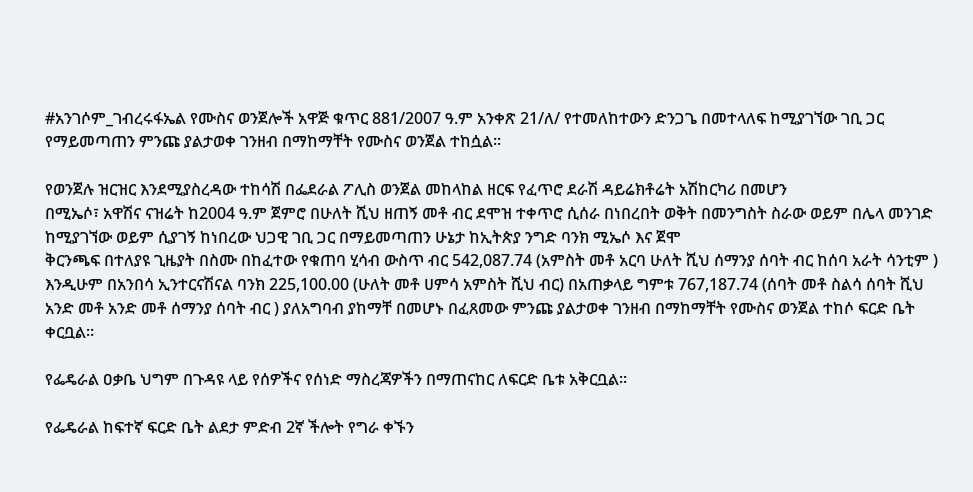#አንገሶም_ገብረሩፋኤል የሙስና ወንጀሎች አዋጅ ቁጥር 881/2007 ዓ.ም አንቀጽ 21/ለ/ የተመለከተውን ድንጋጌ በመተላለፍ ከሚያገኘው ገቢ ጋር የማይመጣጠን ምንጩ ያልታወቀ ገንዘብ በማከማቸት የሙስና ወንጀል ተከሷል፡፡

የወንጀሉ ዝርዝር እንደሚያስረዳው ተከሳሽ በፌደራል ፖሊስ ወንጀል መከላከል ዘርፍ የፈጥሮ ደራሽ ዳይሬክቶሬት አሽከርካሪ በመሆን
በሚኤሶ፣ አዋሽና ናዝሬት ከ2004 ዓ.ም ጀምሮ በሁለት ሺህ ዘጠኝ መቶ ብር ደሞዝ ተቀጥሮ ሲሰራ በነበረበት ወቅት በመንግስት ስራው ወይም በሌላ መንገድ ከሚያገኘው ወይም ሲያገኝ ከነበረው ህጋዊ ገቢ ጋር በማይመጣጠን ሁኔታ ከኢትጵያ ንግድ ባንክ ሚኤሶ እና ጀሞ
ቅርንጫፍ በተለያዩ ጊዜያት በስሙ በከፈተው የቁጠባ ሂሳብ ውስጥ ብር 542,087.74 (አምስት መቶ አርባ ሁለት ሺህ ሰማንያ ሰባት ብር ከሰባ አራት ሳንቲም ) እንዲሁም በአንበሳ ኢንተርናሽናል ባንክ 225,100.00 (ሁለት መቶ ሀምሳ አምስት ሺህ ብር) በአጠቃላይ ግምቱ 767,187.74 (ሰባት መቶ ስልሳ ሰባት ሺህ አንድ መቶ አንድ መቶ ሰማንያ ሰባት ብር ) ያለአግባብ ያከማቸ በመሆኑ በፈጸመው ምንጩ ያልታወቀ ገንዘብ በማከማቸት የሙስና ወንጀል ተከሶ ፍርድ ቤት ቀርቧል፡፡

የፌዴራል ዐቃቤ ህግም በጉዳዩ ላይ የሰዎችና የሰነድ ማስረጃዎችን በማጠናከር ለፍርድ ቤቱ አቅርቧል፡፡

የፌዴራል ከፍተኛ ፍርድ ቤት ልደታ ምድብ 2ኛ ችሎት የግራ ቀኙን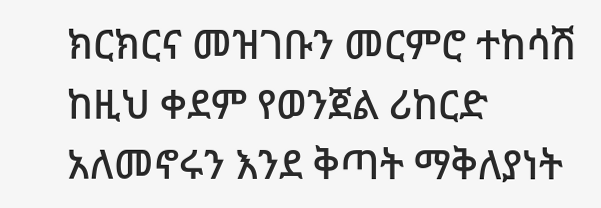ክርክርና መዝገቡን መርምሮ ተከሳሽ ከዚህ ቀደም የወንጀል ሪከርድ አለመኖሩን እንደ ቅጣት ማቅለያነት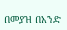በመያዝ በአንድ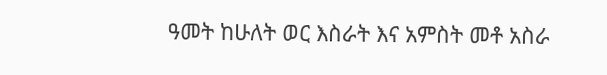ዓመት ከሁለት ወር እስራት እና አምስት መቶ አስራ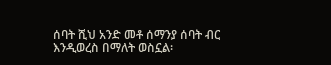ሰባት ሺህ አንድ መቶ ሰማንያ ሰባት ብር እንዲወረስ በማለት ወስኗል፡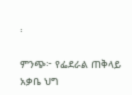፡

ምንጭ፦ የፌደራል ጠቅላይ አቃቤ ህግ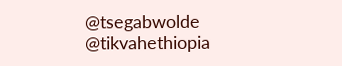@tsegabwolde @tikvahethiopia